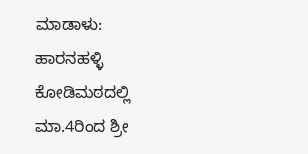ಮಾಡಾಳು: ಹಾರನಹಳ್ಳಿ ಕೋಡಿಮಠದಲ್ಲಿ ಮಾ.4ರಿಂದ ಶ್ರೀ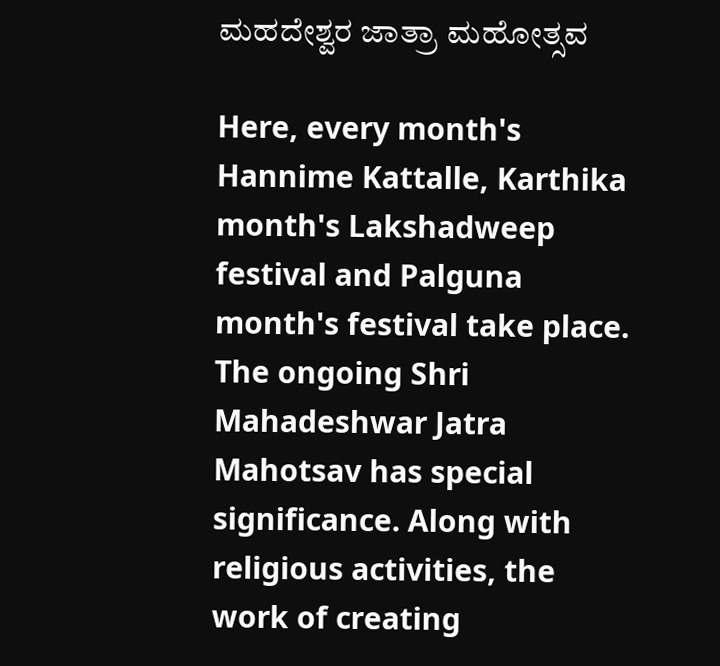ಮಹದೇಶ್ವರ ಜಾತ್ರಾ ಮಹೋತ್ಸವ

Here, every month's Hannime Kattalle, Karthika month's Lakshadweep festival and Palguna month's festival take place. The ongoing Shri Mahadeshwar Jatra Mahotsav has special significance. Along with religious activities, the work of creating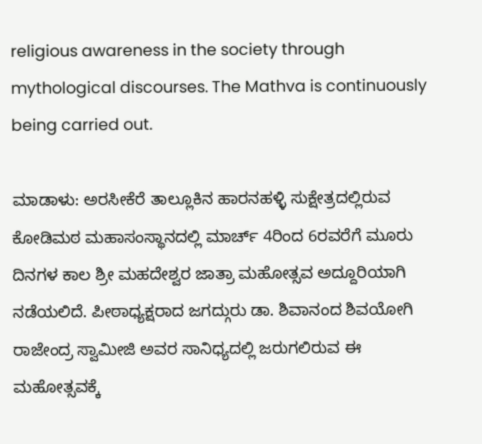religious awareness in the society through mythological discourses. The Mathva is continuously being carried out.

ಮಾಡಾಳು: ಅರಸೀಕೆರೆ ತಾಲ್ಲೂಕಿನ ಹಾರನಹಳ್ಳಿ ಸುಕ್ಷೇತ್ರದಲ್ಲಿರುವ ಕೋಡಿಮಠ ಮಹಾಸಂಸ್ಥಾನದಲ್ಲಿ ಮಾರ್ಚ್ 4ರಿಂದ 6ರವರೆಗೆ ಮೂರು ದಿನಗಳ ಕಾಲ ಶ್ರೀ ಮಹದೇಶ್ವರ ಜಾತ್ರಾ ಮಹೋತ್ಸವ ಅದ್ದೂರಿಯಾಗಿ ನಡೆಯಲಿದೆ. ಪೀಠಾಧ್ಯಕ್ಷರಾದ ಜಗದ್ಗುರು ಡಾ. ಶಿವಾನಂದ ಶಿವಯೋಗಿ ರಾಜೇಂದ್ರ ಸ್ವಾಮೀಜಿ ಅವರ ಸಾನಿಧ್ಯದಲ್ಲಿ ಜರುಗಲಿರುವ ಈ ಮಹೋತ್ಸವಕ್ಕೆ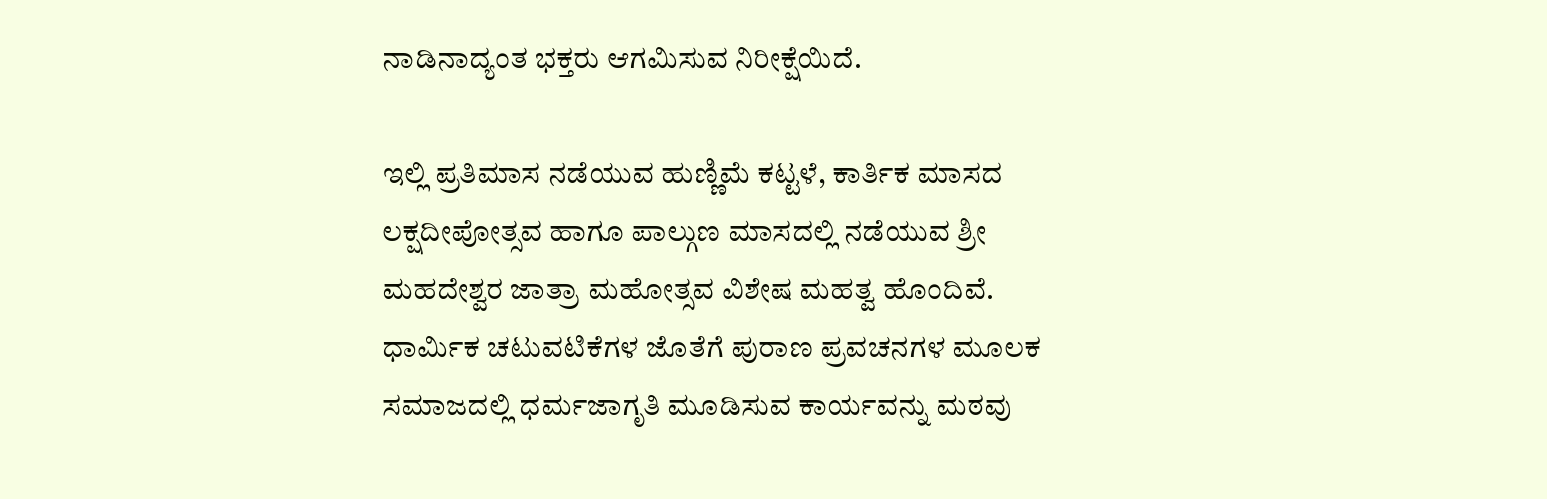ನಾಡಿನಾದ್ಯಂತ ಭಕ್ತರು ಆಗಮಿಸುವ ನಿರೀಕ್ಷೆಯಿದೆ.

ಇಲ್ಲಿ ಪ್ರತಿಮಾಸ ನಡೆಯುವ ಹುಣ್ಣಿಮೆ ಕಟ್ಟಳೆ, ಕಾರ್ತಿಕ ಮಾಸದ ಲಕ್ಷದೀಪೋತ್ಸವ ಹಾಗೂ ಪಾಲ್ಗುಣ ಮಾಸದಲ್ಲಿ ನಡೆಯುವ ಶ್ರೀ ಮಹದೇಶ್ವರ ಜಾತ್ರಾ ಮಹೋತ್ಸವ ವಿಶೇಷ ಮಹತ್ವ ಹೊಂದಿವೆ. ಧಾರ್ಮಿಕ ಚಟುವಟಿಕೆಗಳ ಜೊತೆಗೆ ಪುರಾಣ ಪ್ರವಚನಗಳ ಮೂಲಕ ಸಮಾಜದಲ್ಲಿ ಧರ್ಮಜಾಗೃತಿ ಮೂಡಿಸುವ ಕಾರ್ಯವನ್ನು ಮಠವು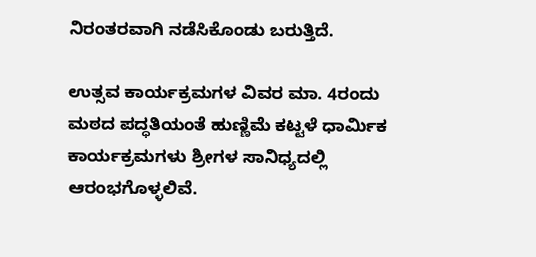ನಿರಂತರವಾಗಿ ನಡೆಸಿಕೊಂಡು ಬರುತ್ತಿದೆ.

ಉತ್ಸವ ಕಾರ್ಯಕ್ರಮಗಳ ವಿವರ ಮಾ. 4ರಂದು ಮಠದ ಪದ್ಧತಿಯಂತೆ ಹುಣ್ಣಿಮೆ ಕಟ್ಟಳೆ ಧಾರ್ಮಿಕ ಕಾರ್ಯಕ್ರಮಗಳು ಶ್ರೀಗಳ ಸಾನಿಧ್ಯದಲ್ಲಿ ಆರಂಭಗೊಳ್ಳಲಿವೆ.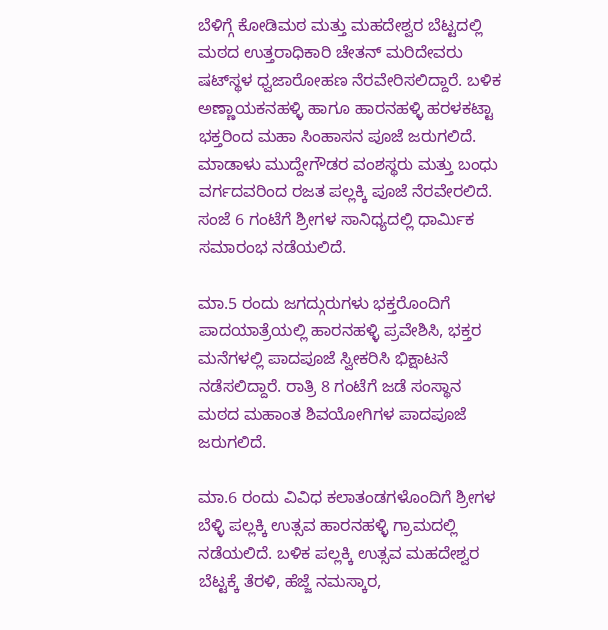ಬೆಳಿಗ್ಗೆ ಕೋಡಿಮಠ ಮತ್ತು ಮಹದೇಶ್ವರ ಬೆಟ್ಟದಲ್ಲಿ ಮಠದ ಉತ್ತರಾಧಿಕಾರಿ ಚೇತನ್ ಮರಿದೇವರು ಷಟ್‌ಸ್ಥಳ ಧ್ವಜಾರೋಹಣ ನೆರವೇರಿಸಲಿದ್ದಾರೆ. ಬಳಿಕ ಅಣ್ಣಾಯಕನಹಳ್ಳಿ ಹಾಗೂ ಹಾರನಹಳ್ಳಿ ಹರಳಕಟ್ಟಾ ಭಕ್ತರಿಂದ ಮಹಾ ಸಿಂಹಾಸನ ಪೂಜೆ ಜರುಗಲಿದೆ. ಮಾಡಾಳು ಮುದ್ದೇಗೌಡರ ವಂಶಸ್ಥರು ಮತ್ತು ಬಂಧು ವರ್ಗದವರಿಂದ ರಜತ ಪಲ್ಲಕ್ಕಿ ಪೂಜೆ ನೆರವೇರಲಿದೆ. ಸಂಜೆ 6 ಗಂಟೆಗೆ ಶ್ರೀಗಳ ಸಾನಿಧ್ಯದಲ್ಲಿ ಧಾರ್ಮಿಕ ಸಮಾರಂಭ ನಡೆಯಲಿದೆ.

ಮಾ.5 ರಂದು ಜಗದ್ಗುರುಗಳು ಭಕ್ತರೊಂದಿಗೆ ಪಾದಯಾತ್ರೆಯಲ್ಲಿ ಹಾರನಹಳ್ಳಿ ಪ್ರವೇಶಿಸಿ, ಭಕ್ತರ ಮನೆಗಳಲ್ಲಿ ಪಾದಪೂಜೆ ಸ್ವೀಕರಿಸಿ ಭಿಕ್ಷಾಟನೆ ನಡೆಸಲಿದ್ದಾರೆ. ರಾತ್ರಿ 8 ಗಂಟೆಗೆ ಜಡೆ ಸಂಸ್ಥಾನ ಮಠದ ಮಹಾಂತ ಶಿವಯೋಗಿಗಳ ಪಾದಪೂಜೆ ಜರುಗಲಿದೆ.

ಮಾ.6 ರಂದು ವಿವಿಧ ಕಲಾತಂಡಗಳೊಂದಿಗೆ ಶ್ರೀಗಳ ಬೆಳ್ಳಿ ಪಲ್ಲಕ್ಕಿ ಉತ್ಸವ ಹಾರನಹಳ್ಳಿ ಗ್ರಾಮದಲ್ಲಿ ನಡೆಯಲಿದೆ. ಬಳಿಕ ಪಲ್ಲಕ್ಕಿ ಉತ್ಸವ ಮಹದೇಶ್ವರ ಬೆಟ್ಟಕ್ಕೆ ತೆರಳಿ, ಹೆಜ್ಜೆ ನಮಸ್ಕಾರ,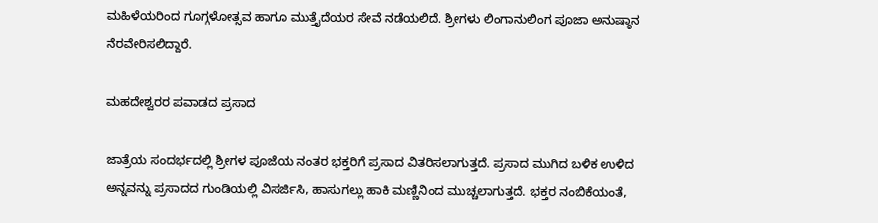ಮಹಿಳೆಯರಿಂದ ಗೂಗ್ಗಳೋತ್ಸವ ಹಾಗೂ ಮುತ್ತೈದೆಯರ ಸೇವೆ ನಡೆಯಲಿದೆ. ಶ್ರೀಗಳು ಲಿಂಗಾನುಲಿಂಗ ಪೂಜಾ ಅನುಷ್ಠಾನ ನೆರವೇರಿಸಲಿದ್ದಾರೆ.

ಮಹದೇಶ್ವರರ ಪವಾಡದ ಪ್ರಸಾದ

ಜಾತ್ರೆಯ ಸಂದರ್ಭದಲ್ಲಿ ಶ್ರೀಗಳ ಪೂಜೆಯ ನಂತರ ಭಕ್ತರಿಗೆ ಪ್ರಸಾದ ವಿತರಿಸಲಾಗುತ್ತದೆ. ಪ್ರಸಾದ ಮುಗಿದ ಬಳಿಕ ಉಳಿದ ಅನ್ನವನ್ನು ಪ್ರಸಾದದ ಗುಂಡಿಯಲ್ಲಿ ವಿಸರ್ಜಿಸಿ, ಹಾಸುಗಲ್ಲು ಹಾಕಿ ಮಣ್ಣಿನಿಂದ ಮುಚ್ಚಲಾಗುತ್ತದೆ. ಭಕ್ತರ ನಂಬಿಕೆಯಂತೆ,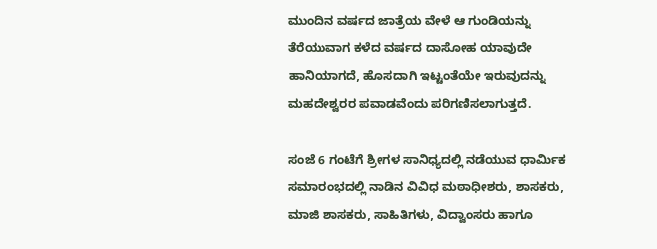ಮುಂದಿನ ವರ್ಷದ ಜಾತ್ರೆಯ ವೇಳೆ ಆ ಗುಂಡಿಯನ್ನು ತೆರೆಯುವಾಗ ಕಳೆದ ವರ್ಷದ ದಾಸೋಹ ಯಾವುದೇ ಹಾನಿಯಾಗದೆ, ಹೊಸದಾಗಿ ಇಟ್ಟಂತೆಯೇ ಇರುವುದನ್ನು ಮಹದೇಶ್ವರರ ಪವಾಡವೆಂದು ಪರಿಗಣಿಸಲಾಗುತ್ತದೆ.

ಸಂಜೆ 6 ಗಂಟೆಗೆ ಶ್ರೀಗಳ ಸಾನಿಧ್ಯದಲ್ಲಿ ನಡೆಯುವ ಧಾರ್ಮಿಕ ಸಮಾರಂಭದಲ್ಲಿ ನಾಡಿನ ವಿವಿಧ ಮಠಾಧೀಶರು, ಶಾಸಕರು, ಮಾಜಿ ಶಾಸಕರು, ಸಾಹಿತಿಗಳು, ವಿದ್ವಾಂಸರು ಹಾಗೂ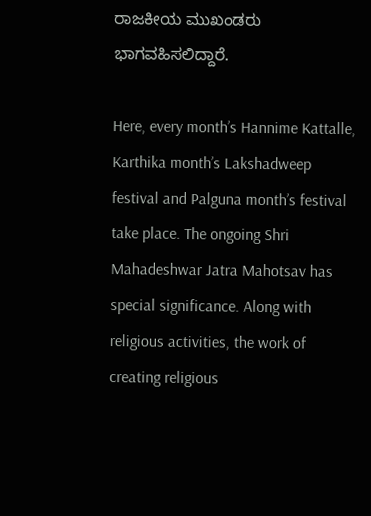ರಾಜಕೀಯ ಮುಖಂಡರು ಭಾಗವಹಿಸಲಿದ್ದಾರೆ.

Here, every month’s Hannime Kattalle, Karthika month’s Lakshadweep festival and Palguna month’s festival take place. The ongoing Shri Mahadeshwar Jatra Mahotsav has special significance. Along with religious activities, the work of creating religious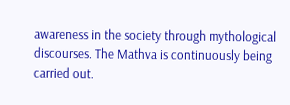awareness in the society through mythological discourses. The Mathva is continuously being carried out.